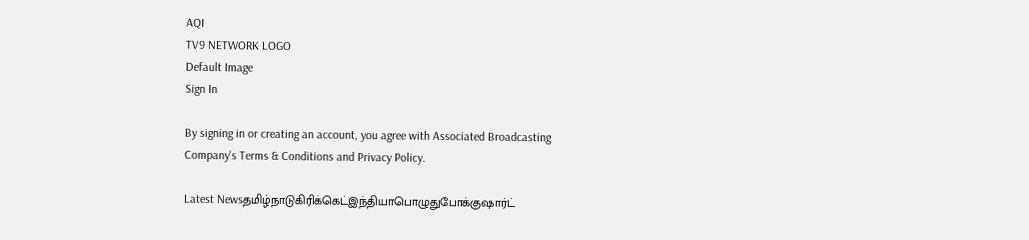AQI
TV9 NETWORK LOGO
Default Image
Sign In

By signing in or creating an account, you agree with Associated Broadcasting Company's Terms & Conditions and Privacy Policy.

Latest Newsதமிழ்நாடுகிரிக்கெட்இந்தியாபொழுதுபோக்குஷார்ட்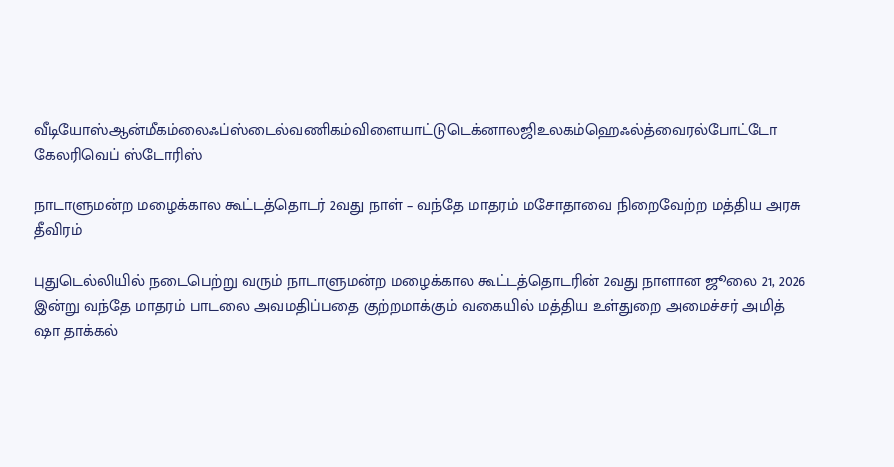வீடியோஸ்ஆன்மீகம்லைஃப்ஸ்டைல்வணிகம்விளையாட்டுடெக்னாலஜிஉலகம்ஹெஃல்த்வைரல்போட்டோ கேலரிவெப் ஸ்டோரிஸ்

நாடாளுமன்ற மழைக்கால கூட்டத்தொடர் 2வது நாள் – வந்தே மாதரம் மசோதாவை நிறைவேற்ற மத்திய அரசு தீவிரம்

புதுடெல்லியில் நடைபெற்று வரும் நாடாளுமன்ற மழைக்கால கூட்டத்தொடரின் 2வது நாளான ஜூலை 21, 2026 இன்று வந்தே மாதரம் பாடலை அவமதிப்பதை குற்றமாக்கும் வகையில் மத்திய உள்துறை அமைச்சர் அமித் ஷா தாக்கல்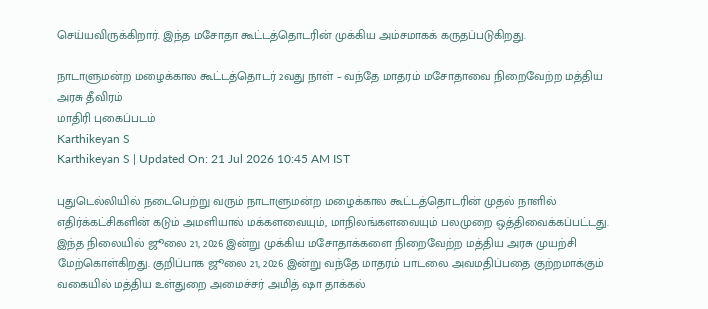செய்யவிருக்கிறார். இந்த மசோதா கூட்டத்தொடரின் முக்கிய அம்சமாகக் கருதப்படுகிறது.

நாடாளுமன்ற மழைக்கால கூட்டத்தொடர் 2வது நாள் – வந்தே மாதரம் மசோதாவை நிறைவேற்ற மத்திய அரசு தீவிரம்
மாதிரி புகைப்படம்
Karthikeyan S
Karthikeyan S | Updated On: 21 Jul 2026 10:45 AM IST

புதுடெல்லியில் நடைபெற்று வரும் நாடாளுமன்ற மழைக்கால கூட்டத்தொடரின் முதல் நாளில் எதிர்க்கட்சிகளின் கடும் அமளியால் மக்களவையும், மாநிலங்களவையும் பலமுறை ஒத்திவைக்கப்பட்டது. இந்த நிலையில் ஜூலை 21, 2026 இன்று முக்கிய மசோதாக்களை நிறைவேற்ற மத்திய அரசு முயற்சி மேற்கொள்கிறது. குறிப்பாக ஜூலை 21, 2026 இன்று வந்தே மாதரம் பாடலை அவமதிப்பதை குற்றமாக்கும் வகையில் மத்திய உள்துறை அமைச்சர் அமித் ஷா தாக்கல்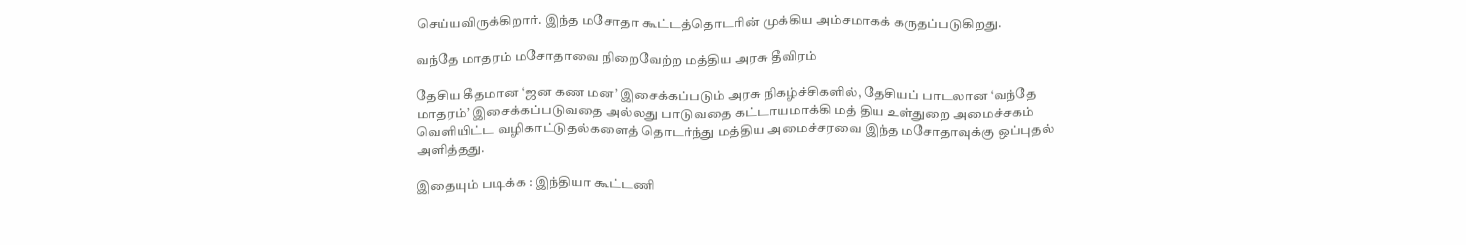செய்யவிருக்கிறார். இந்த மசோதா கூட்டத்தொடரின் முக்கிய அம்சமாகக் கருதப்படுகிறது.

வந்தே மாதரம் மசோதாவை நிறைவேற்ற மத்திய அரசு தீவிரம்

தேசிய கீதமான ‘ஜன கண மன’ இசைக்கப்படும் அரசு நிகழ்ச்சிகளில், தேசியப் பாடலான ‘வந்தே மாதரம்’ இசைக்கப்படுவதை அல்லது பாடுவதை கட்டாயமாக்கி மத் திய உள்துறை அமைச்சகம் வெளியிட்ட வழிகாட்டுதல்களைத் தொடர்ந்து மத்திய அமைச்சரவை இந்த மசோதாவுக்கு ஒப்புதல் அளித்தது.

இதையும் படிக்க : இந்தியா கூட்டணி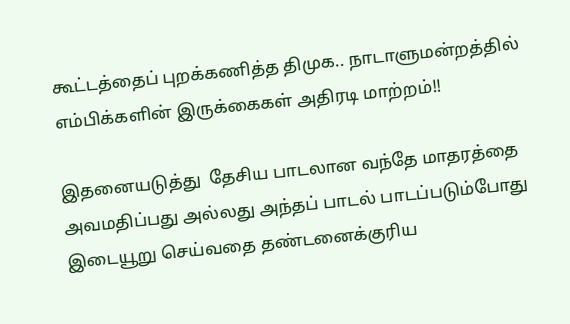கூட்டத்தைப் புறக்கணித்த திமுக.. நாடாளுமன்றத்தில் எம்பிக்களின் இருக்கைகள் அதிரடி மாற்றம்!!

இதனையடுத்து  தேசிய பாடலான வந்தே மாதரத்தை அவமதிப்பது அல்லது அந்தப் பாடல் பாடப்படும்போது இடையூறு செய்வதை தண்டனைக்குரிய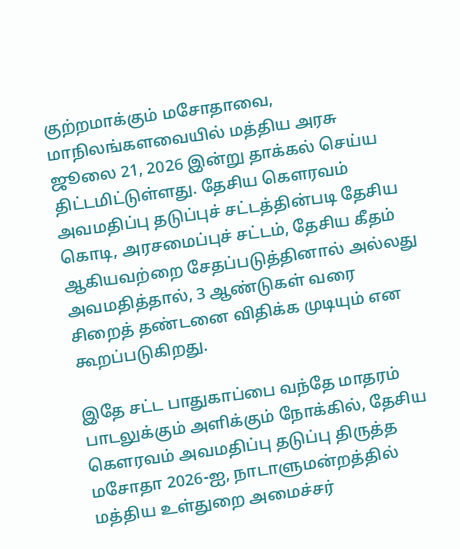குற்றமாக்கும் மசோதாவை, மாநிலங்களவையில் மத்திய அரசு ஜூலை 21, 2026 இன்று தாக்கல் செய்ய திட்டமிட்டுள்ளது. தேசிய கௌரவம் அவமதிப்பு தடுப்புச் சட்டத்தின்படி தேசிய கொடி, அரசமைப்புச் சட்டம், தேசிய கீதம் ஆகியவற்றை சேதப்படுத்தினால் அல்லது அவமதித்தால், 3 ஆண்டுகள் வரை சிறைத் தண்டனை விதிக்க முடியும் என கூறப்படுகிறது.

இதே சட்ட பாதுகாப்பை வந்தே மாதரம் பாடலுக்கும் அளிக்கும் நோக்கில், தேசிய கௌரவம் அவமதிப்பு தடுப்பு திருத்த மசோதா 2026-ஐ, நாடாளுமன்றத்தில் மத்திய உள்துறை அமைச்சர்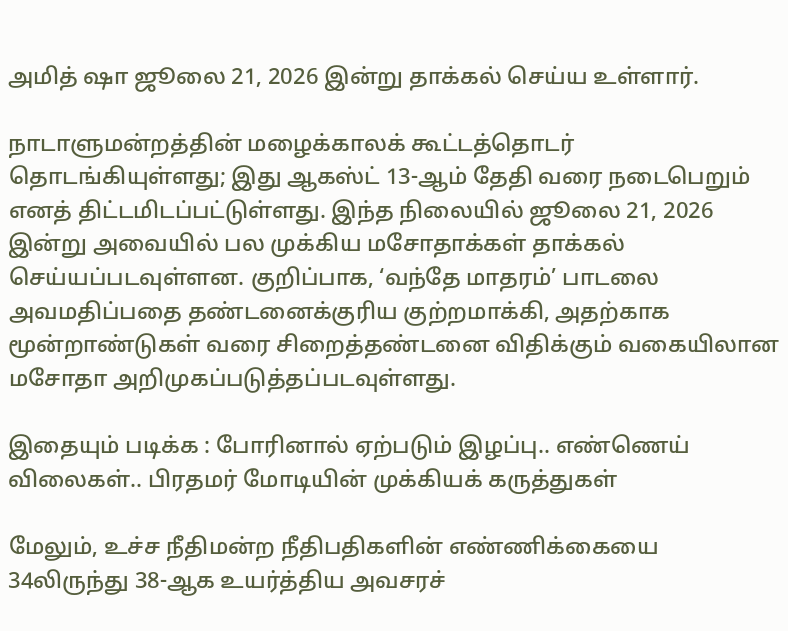அமித் ஷா ஜூலை 21, 2026 இன்று தாக்கல் செய்ய உள்ளார்.

நாடாளுமன்றத்தின் மழைக்காலக் கூட்டத்தொடர் தொடங்கியுள்ளது; இது ஆகஸ்ட் 13-ஆம் தேதி வரை நடைபெறும் எனத் திட்டமிடப்பட்டுள்ளது. இந்த நிலையில் ஜூலை 21, 2026 இன்று அவையில் பல முக்கிய மசோதாக்கள் தாக்கல் செய்யப்படவுள்ளன. குறிப்பாக, ‘வந்தே மாதரம்’ பாடலை அவமதிப்பதை தண்டனைக்குரிய குற்றமாக்கி, அதற்காக மூன்றாண்டுகள் வரை சிறைத்தண்டனை விதிக்கும் வகையிலான மசோதா அறிமுகப்படுத்தப்படவுள்ளது.

இதையும் படிக்க : போரினால் ஏற்படும் இழப்பு.. எண்ணெய் விலைகள்.. பிரதமர் மோடியின் முக்கியக் கருத்துகள்

மேலும், உச்ச நீதிமன்ற நீதிபதிகளின் எண்ணிக்கையை 34லிருந்து 38-ஆக உயர்த்திய அவசரச்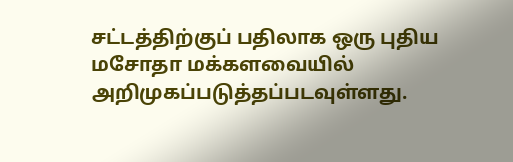சட்டத்திற்குப் பதிலாக ஒரு புதிய மசோதா மக்களவையில் அறிமுகப்படுத்தப்படவுள்ளது.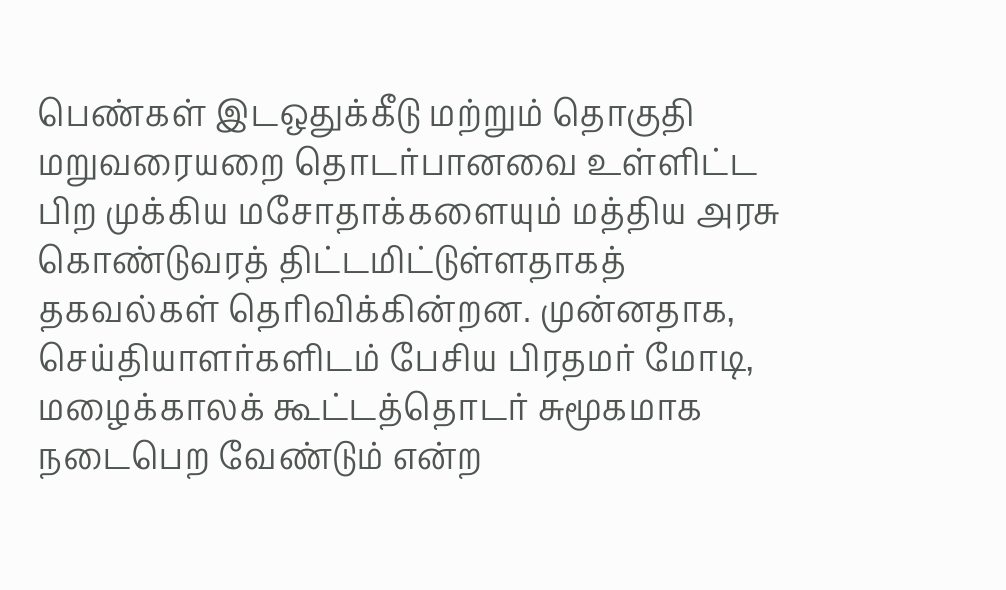பெண்கள் இடஒதுக்கீடு மற்றும் தொகுதி மறுவரையறை தொடர்பானவை உள்ளிட்ட பிற முக்கிய மசோதாக்களையும் மத்திய அரசு கொண்டுவரத் திட்டமிட்டுள்ளதாகத் தகவல்கள் தெரிவிக்கின்றன. முன்னதாக, செய்தியாளர்களிடம் பேசிய பிரதமர் மோடி, மழைக்காலக் கூட்டத்தொடர் சுமூகமாக நடைபெற வேண்டும் என்ற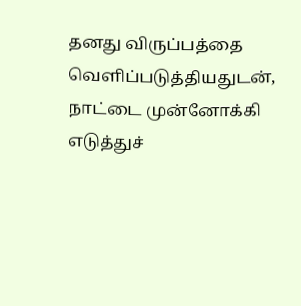தனது விருப்பத்தை வெளிப்படுத்தியதுடன், நாட்டை முன்னோக்கி எடுத்துச்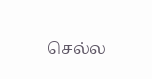செல்ல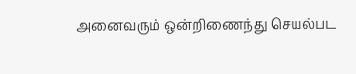அனைவரும் ஒன்றிணைந்து செயல்பட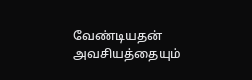வேண்டியதன் அவசியத்தையும்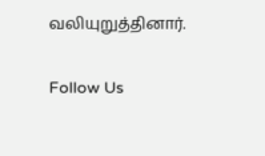வலியுறுத்தினார்.

Follow Us